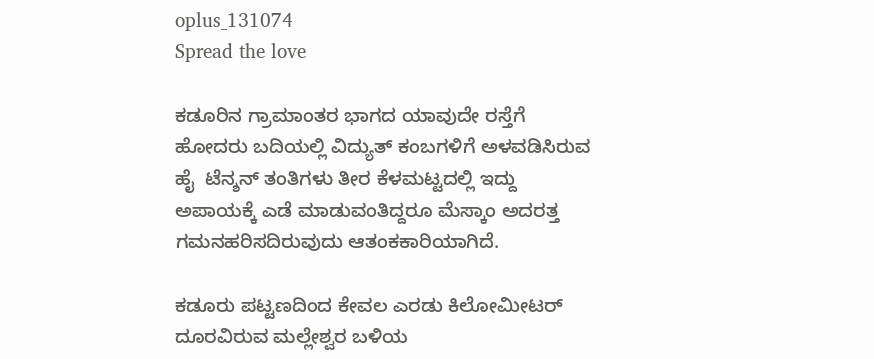oplus_131074
Spread the love

ಕಡೂರಿನ ಗ್ರಾಮಾಂತರ ಭಾಗದ ಯಾವುದೇ ರಸ್ತೆಗೆ ಹೋದರು ಬದಿಯಲ್ಲಿ ವಿದ್ಯುತ್ ಕಂಬಗಳಿಗೆ ಅಳವಡಿಸಿರುವ ಹೈ  ಟೆನ್ಶನ್ ತಂತಿಗಳು ತೀರ ಕೆಳಮಟ್ಟದಲ್ಲಿ ಇದ್ದು ಅಪಾಯಕ್ಕೆ ಎಡೆ ಮಾಡುವಂತಿದ್ದರೂ ಮೆಸ್ಕಾಂ ಅದರತ್ತ ಗಮನಹರಿಸದಿರುವುದು ಆತಂಕಕಾರಿಯಾಗಿದೆ.

ಕಡೂರು ಪಟ್ಟಣದಿಂದ ಕೇವಲ ಎರಡು ಕಿಲೋಮೀಟರ್ ದೂರವಿರುವ ಮಲ್ಲೇಶ್ವರ ಬಳಿಯ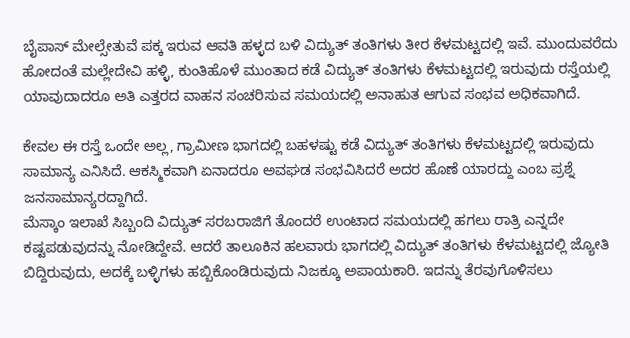ಬೈಪಾಸ್ ಮೇಲ್ಸೇತುವೆ ಪಕ್ಕ ಇರುವ ಆವತಿ ಹಳ್ಳದ ಬಳಿ ವಿದ್ಯುತ್ ತಂತಿಗಳು ತೀರ ಕೆಳಮಟ್ಟದಲ್ಲಿ ಇವೆ. ಮುಂದುವರೆದು ಹೋದಂತೆ ಮಲ್ಲೇದೇವಿ ಹಳ್ಳಿ, ಕುಂತಿಹೊಳೆ ಮುಂತಾದ ಕಡೆ ವಿದ್ಯುತ್ ತಂತಿಗಳು ಕೆಳಮಟ್ಟದಲ್ಲಿ ಇರುವುದು ರಸ್ತೆಯಲ್ಲಿ ಯಾವುದಾದರೂ ಅತಿ ಎತ್ತರದ ವಾಹನ ಸಂಚರಿಸುವ ಸಮಯದಲ್ಲಿ ಅನಾಹುತ ಆಗುವ ಸಂಭವ ಅಧಿಕವಾಗಿದೆ.

ಕೇವಲ ಈ ರಸ್ತೆ ಒಂದೇ ಅಲ್ಲ, ಗ್ರಾಮೀಣ ಭಾಗದಲ್ಲಿ ಬಹಳಷ್ಟು ಕಡೆ ವಿದ್ಯುತ್ ತಂತಿಗಳು ಕೆಳಮಟ್ಟದಲ್ಲಿ ಇರುವುದು ಸಾಮಾನ್ಯ ಎನಿಸಿದೆ. ಆಕಸ್ಮಿಕವಾಗಿ ಏನಾದರೂ ಅವಘಡ ಸಂಭವಿಸಿದರೆ ಅದರ ಹೊಣೆ ಯಾರದ್ದು ಎಂಬ ಪ್ರಶ್ನೆ ಜನಸಾಮಾನ್ಯರದ್ದಾಗಿದೆ.
ಮೆಸ್ಕಾಂ ಇಲಾಖೆ ಸಿಬ್ಬಂದಿ ವಿದ್ಯುತ್ ಸರಬರಾಜಿಗೆ ತೊಂದರೆ ಉಂಟಾದ ಸಮಯದಲ್ಲಿ ಹಗಲು ರಾತ್ರಿ ಎನ್ನದೇ ಕಷ್ಟಪಡುವುದನ್ನು ನೋಡಿದ್ದೇವೆ. ಆದರೆ ತಾಲೂಕಿನ ಹಲವಾರು ಭಾಗದಲ್ಲಿ ವಿದ್ಯುತ್ ತಂತಿಗಳು ಕೆಳಮಟ್ಟದಲ್ಲಿ ಜ್ಯೋತಿ ಬಿದ್ದಿರುವುದು, ಅದಕ್ಕೆ ಬಳ್ಳಿಗಳು ಹಬ್ಬಿಕೊಂಡಿರುವುದು ನಿಜಕ್ಕೂ ಅಪಾಯಕಾರಿ. ಇದನ್ನು ತೆರವುಗೊಳಿಸಲು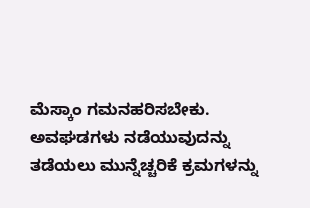ಮೆಸ್ಕಾಂ ಗಮನಹರಿಸಬೇಕು. ಅವಘಡಗಳು ನಡೆಯುವುದನ್ನು ತಡೆಯಲು ಮುನ್ನೆಚ್ಚರಿಕೆ ಕ್ರಮಗಳನ್ನು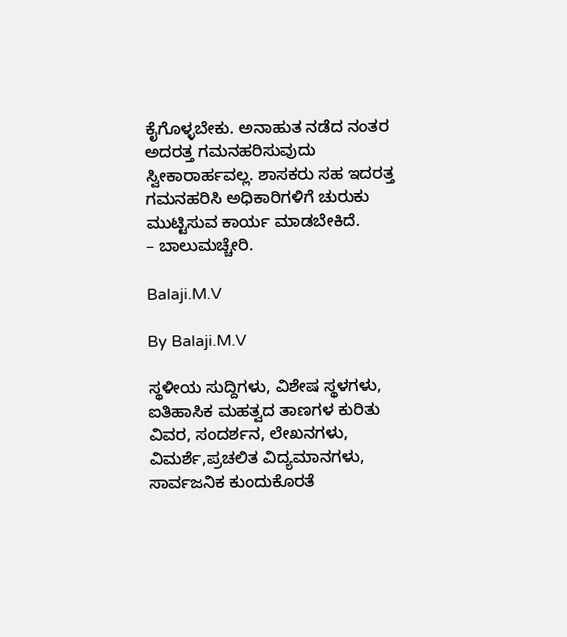ಕೈಗೊಳ್ಳಬೇಕು. ಅನಾಹುತ ನಡೆದ ನಂತರ ಅದರತ್ತ ಗಮನಹರಿಸುವುದು ಸ್ವೀಕಾರಾರ್ಹವಲ್ಲ. ಶಾಸಕರು ಸಹ ಇದರತ್ತ ಗಮನಹರಿಸಿ ಅಧಿಕಾರಿಗಳಿಗೆ ಚುರುಕು ಮುಟ್ಟಿಸುವ ಕಾರ್ಯ ಮಾಡಬೇಕಿದೆ.
– ಬಾಲುಮಚ್ಚೇರಿ.

Balaji.M.V

By Balaji.M.V

ಸ್ಥಳೀಯ ಸುದ್ದಿಗಳು, ವಿಶೇಷ ಸ್ಥಳಗಳು, ಐತಿಹಾಸಿಕ ಮಹತ್ವದ ತಾಣಗಳ ಕುರಿತು ವಿವರ, ಸಂದರ್ಶನ, ಲೇಖನಗಳು, ವಿಮರ್ಶೆ,ಪ್ರಚಲಿತ ವಿದ್ಯಮಾನಗಳು, ಸಾರ್ವಜನಿಕ ಕುಂದುಕೊರತೆ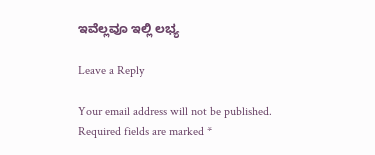ಇವೆಲ್ಲವೂ ಇಲ್ಲಿ ಲಭ್ಯ

Leave a Reply

Your email address will not be published. Required fields are marked *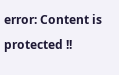error: Content is protected !!